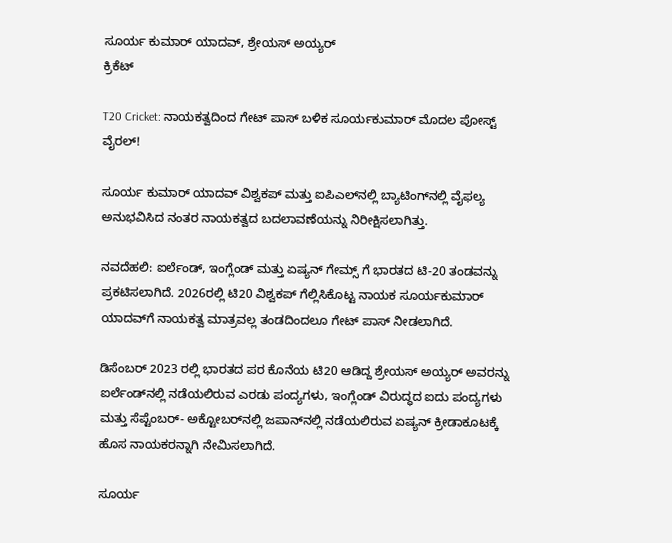ಸೂರ್ಯ ಕುಮಾರ್ ಯಾದವ್, ಶ್ರೇಯಸ್ ಅಯ್ಯರ್
ಕ್ರಿಕೆಟ್

T20 Cricket: ನಾಯಕತ್ವದಿಂದ ಗೇಟ್ ಪಾಸ್ ಬಳಿಕ ಸೂರ್ಯಕುಮಾರ್ ಮೊದಲ ಪೋಸ್ಟ್ ವೈರಲ್!

ಸೂರ್ಯ ಕುಮಾರ್ ಯಾದವ್ ವಿಶ್ವಕಪ್ ಮತ್ತು ಐಪಿಎಲ್‌ನಲ್ಲಿ ಬ್ಯಾಟಿಂಗ್‌ನಲ್ಲಿ ವೈಫಲ್ಯ ಅನುಭವಿಸಿದ ನಂತರ ನಾಯಕತ್ವದ ಬದಲಾವಣೆಯನ್ನು ನಿರೀಕ್ಷಿಸಲಾಗಿತ್ತು.

ನವದೆಹಲಿ: ಐರ್ಲೆಂಡ್, ಇಂಗ್ಲೆಂಡ್ ಮತ್ತು ಏಷ್ಯನ್ ಗೇಮ್ಸ್ ಗೆ ಭಾರತದ ಟಿ-20 ತಂಡವನ್ನು ಪ್ರಕಟಿಸಲಾಗಿದೆ. 2026ರಲ್ಲಿ ಟಿ20 ವಿಶ್ವಕಪ್ ಗೆಲ್ಲಿಸಿಕೊಟ್ಟ ನಾಯಕ ಸೂರ್ಯಕುಮಾರ್ ಯಾದವ್‌ಗೆ ನಾಯಕತ್ವ ಮಾತ್ರವಲ್ಲ ತಂಡದಿಂದಲೂ ಗೇಟ್ ಪಾಸ್ ನೀಡಲಾಗಿದೆ.

ಡಿಸೆಂಬರ್ 2023 ರಲ್ಲಿ ಭಾರತದ ಪರ ಕೊನೆಯ ಟಿ20 ಆಡಿದ್ದ ಶ್ರೇಯಸ್ ಅಯ್ಯರ್ ಅವರನ್ನು ಐರ್ಲೆಂಡ್‌ನಲ್ಲಿ ನಡೆಯಲಿರುವ ಎರಡು ಪಂದ್ಯಗಳು, ಇಂಗ್ಲೆಂಡ್‌ ವಿರುದ್ಧದ ಐದು ಪಂದ್ಯಗಳು ಮತ್ತು ಸೆಪ್ಟೆಂಬರ್- ಅಕ್ಟೋಬರ್‌ನಲ್ಲಿ ಜಪಾನ್‌ನಲ್ಲಿ ನಡೆಯಲಿರುವ ಏಷ್ಯನ್ ಕ್ರೀಡಾಕೂಟಕ್ಕೆ ಹೊಸ ನಾಯಕರನ್ನಾಗಿ ನೇಮಿಸಲಾಗಿದೆ.

ಸೂರ್ಯ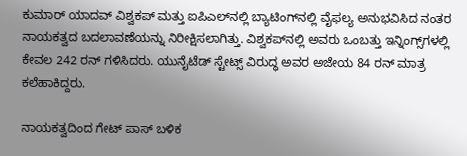ಕುಮಾರ್ ಯಾದವ್ ವಿಶ್ವಕಪ್ ಮತ್ತು ಐಪಿಎಲ್‌ನಲ್ಲಿ ಬ್ಯಾಟಿಂಗ್‌ನಲ್ಲಿ ವೈಫಲ್ಯ ಅನುಭವಿಸಿದ ನಂತರ ನಾಯಕತ್ವದ ಬದಲಾವಣೆಯನ್ನು ನಿರೀಕ್ಷಿಸಲಾಗಿತ್ತು. ವಿಶ್ವಕಪ್‌ನಲ್ಲಿ ಅವರು ಒಂಬತ್ತು ಇನ್ನಿಂಗ್ಸ್‌ಗಳಲ್ಲಿ ಕೇವಲ 242 ರನ್ ಗಳಿಸಿದರು. ಯುನೈಟೆಡ್ ಸ್ಟೇಟ್ಸ್ ವಿರುದ್ಧ ಅವರ ಅಜೇಯ 84 ರನ್ ಮಾತ್ರ ಕಲೆಹಾಕಿದ್ದರು.

ನಾಯಕತ್ವದಿಂದ ಗೇಟ್ ಪಾಸ್ ಬಳಿಕ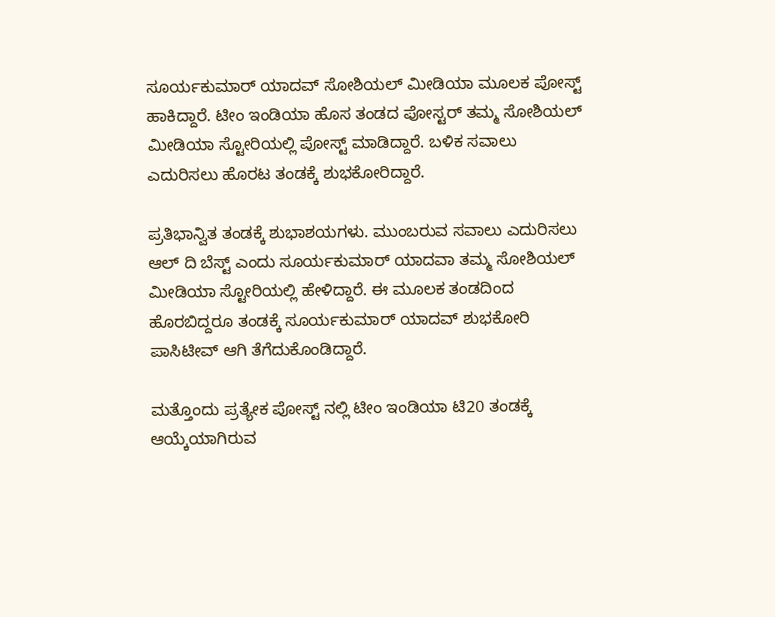ಸೂರ್ಯಕುಮಾರ್ ಯಾದವ್ ಸೋಶಿಯಲ್ ಮೀಡಿಯಾ ಮೂಲಕ ಪೋಸ್ಟ್ ಹಾಕಿದ್ದಾರೆ. ಟೀಂ ಇಂಡಿಯಾ ಹೊಸ ತಂಡದ ಪೋಸ್ಟರ್ ತಮ್ಮ ಸೋಶಿಯಲ್ ಮೀಡಿಯಾ ಸ್ಟೋರಿಯಲ್ಲಿ ಪೋಸ್ಟ್ ಮಾಡಿದ್ದಾರೆ. ಬಳಿಕ ಸವಾಲು ಎದುರಿಸಲು ಹೊರಟ ತಂಡಕ್ಕೆ ಶುಭಕೋರಿದ್ದಾರೆ.

ಪ್ರತಿಭಾನ್ವಿತ ತಂಡಕ್ಕೆ ಶುಭಾಶಯಗಳು. ಮುಂಬರುವ ಸವಾಲು ಎದುರಿಸಲು ಆಲ್ ದಿ ಬೆಸ್ಟ್ ಎಂದು ಸೂರ್ಯಕುಮಾರ್ ಯಾದವಾ ತಮ್ಮ ಸೋಶಿಯಲ್ ಮೀಡಿಯಾ ಸ್ಟೋರಿಯಲ್ಲಿ ಹೇಳಿದ್ದಾರೆ. ಈ ಮೂಲಕ ತಂಡದಿಂದ ಹೊರಬಿದ್ದರೂ ತಂಡಕ್ಕೆ ಸೂರ್ಯಕುಮಾರ್ ಯಾದವ್ ಶುಭಕೋರಿ ಪಾಸಿಟೀವ್ ಆಗಿ ತೆಗೆದುಕೊಂಡಿದ್ದಾರೆ.

ಮತ್ತೊಂದು ಪ್ರತ್ಯೇಕ ಪೋಸ್ಟ್ ನಲ್ಲಿ ಟೀಂ ಇಂಡಿಯಾ ಟಿ20 ತಂಡಕ್ಕೆ ಆಯ್ಕೆಯಾಗಿರುವ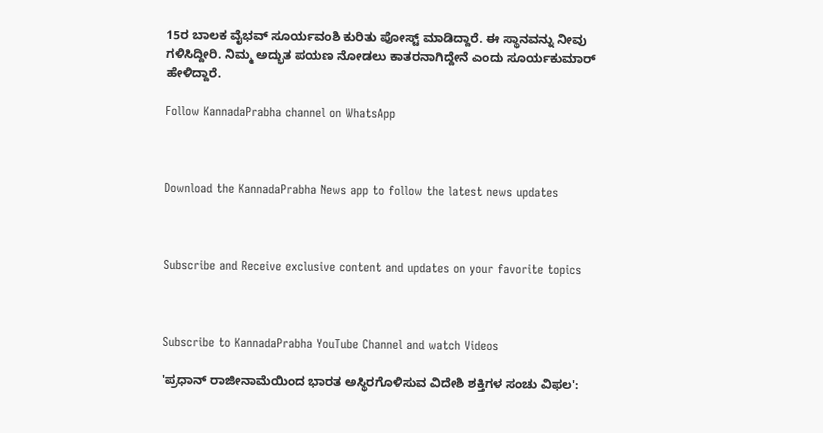15ರ ಬಾಲಕ ವೈಭವ್ ಸೂರ್ಯವಂಶಿ ಕುರಿತು ಪೋಸ್ಟ್ ಮಾಡಿದ್ದಾರೆ. ಈ ಸ್ಥಾನವನ್ನು ನೀವು ಗಳಿಸಿದ್ದೀರಿ. ನಿಮ್ಮ ಅದ್ಭುತ ಪಯಣ ನೋಡಲು ಕಾತರನಾಗಿದ್ದೇನೆ ಎಂದು ಸೂರ್ಯಕುಮಾರ್ ಹೇಳಿದ್ದಾರೆ.

Follow KannadaPrabha channel on WhatsApp



Download the KannadaPrabha News app to follow the latest news updates



Subscribe and Receive exclusive content and updates on your favorite topics



Subscribe to KannadaPrabha YouTube Channel and watch Videos

'ಪ್ರಧಾನ್ ರಾಜೀನಾಮೆಯಿಂದ ಭಾರತ ಅಸ್ಥಿರಗೊಳಿಸುವ ವಿದೇಶಿ ಶಕ್ತಿಗಳ ಸಂಚು ವಿಫಲ':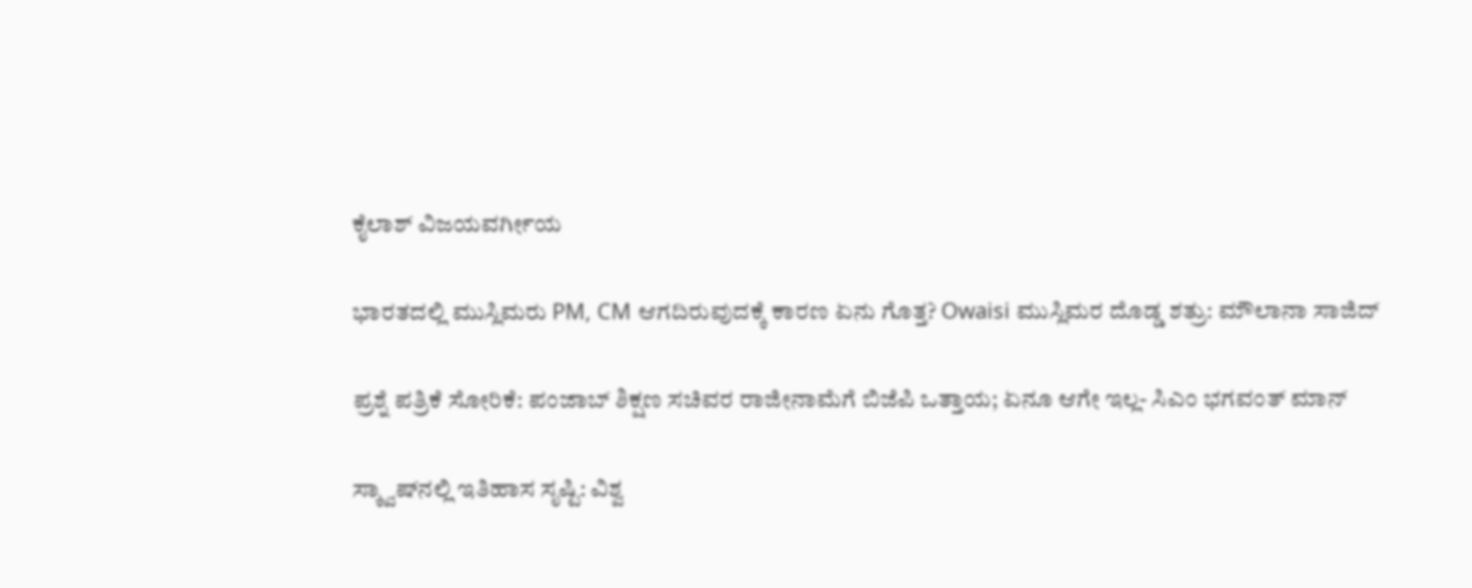ಕೈಲಾಶ್ ವಿಜಯವರ್ಗೀಯ

ಭಾರತದಲ್ಲಿ ಮುಸ್ಲಿಮರು PM, CM ಆಗದಿರುವುದಕ್ಕೆ ಕಾರಣ ಏನು ಗೊತ್ತ? Owaisi ಮುಸ್ಲಿಮರ ದೊಡ್ಡ ಶತ್ರು: ಮೌಲಾನಾ ಸಾಜಿದ್

ಪ್ರಶ್ನೆ ಪತ್ರಿಕೆ ಸೋರಿಕೆ: ಪಂಜಾಬ್ ಶಿಕ್ಷಣ ಸಚಿವರ ರಾಜೀನಾಮೆಗೆ ಬಿಜೆಪಿ ಒತ್ತಾಯ; ಏನೂ ಆಗೇ ಇಲ್ಲ- ಸಿಎಂ ಭಗವಂತ್ ಮಾನ್

ಸ್ಕ್ವಾಷ್‌ನಲ್ಲಿ ಇತಿಹಾಸ ಸೃಷ್ಟಿ: ವಿಶ್ವ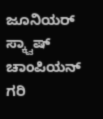ಜೂನಿಯರ್ ಸ್ಕ್ವಾಷ್ ಚಾಂಪಿಯನ್ ಗರಿ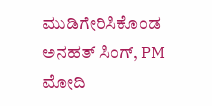ಮುಡಿಗೇರಿಸಿಕೊಂಡ ಅನಹತ್ ಸಿಂಗ್, PM ಮೋದಿ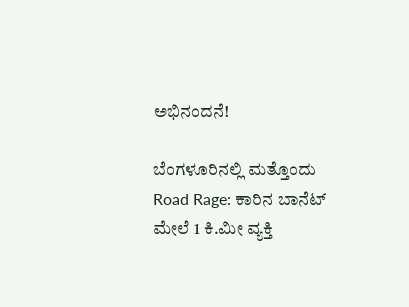ಅಭಿನಂದನೆ!

ಬೆಂಗಳೂರಿನಲ್ಲಿ ಮತ್ತೊಂದು Road Rage: ಕಾರಿನ ಬಾನೆಟ್ ಮೇಲೆ 1 ಕಿ.ಮೀ ವ್ಯಕ್ತಿ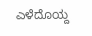ಎಳೆದೊಯ್ದ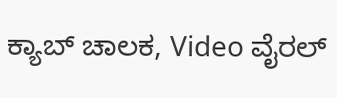ಕ್ಯಾಬ್ ಚಾಲಕ, Video ವೈರಲ್